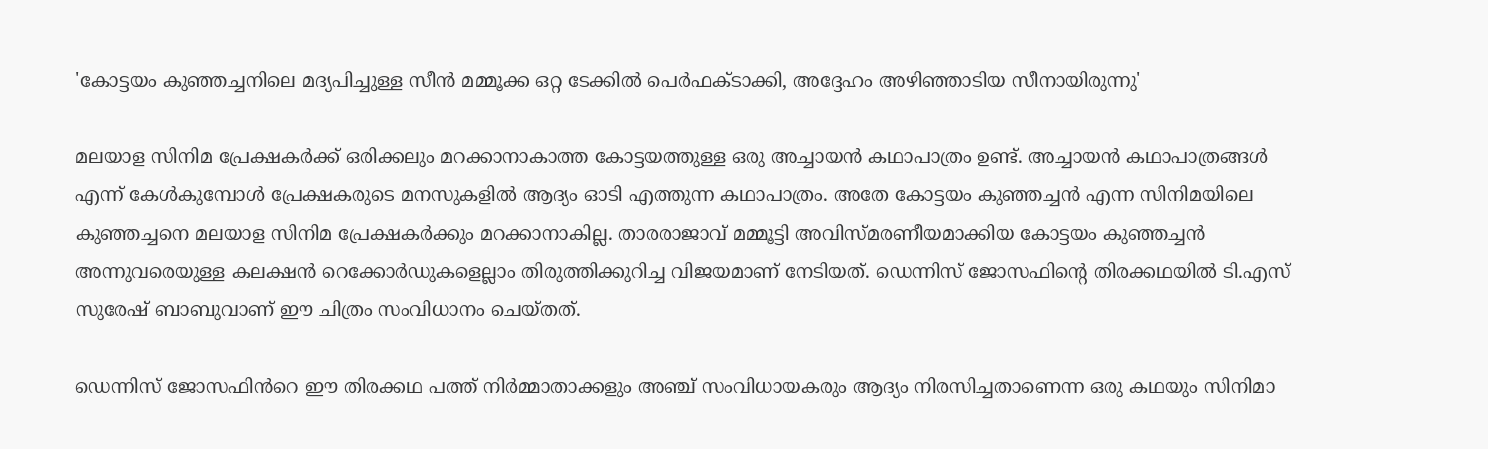'കോട്ടയം കുഞ്ഞച്ചനിലെ മദ്യപിച്ചുള്ള സീൻ മമ്മൂക്ക ഒറ്റ ടേക്കിൽ‌ പെർഫക്ടാക്കി, അദ്ദേഹം അഴിഞ്ഞാടിയ സീനായിരുന്നു'

മലയാള സിനിമ പ്രേക്ഷകർക്ക് ഒരിക്കലും മറക്കാനാകാത്ത കോട്ടയത്തുള്ള ഒരു അച്ചായൻ കഥാപാത്രം ഉണ്ട്. അച്ചായൻ കഥാപാത്രങ്ങൾ എന്ന് കേൾകുമ്പോൾ പ്രേക്ഷകരുടെ മനസുകളിൽ ആദ്യം ഓടി എത്തുന്ന കഥാപാത്രം. അതേ കോട്ടയം കുഞ്ഞച്ചൻ എന്ന സിനിമയിലെ കുഞ്ഞച്ചനെ മലയാള സിനിമ പ്രേക്ഷകർക്കും മറക്കാനാകില്ല. താരരാജാവ് മമ്മൂട്ടി അവിസ്മരണീയമാക്കിയ കോട്ടയം കുഞ്ഞച്ചൻ അന്നുവരെയുള്ള കലക്ഷൻ റെക്കോർഡുകളെല്ലാം തിരുത്തിക്കുറിച്ച വിജയമാണ് നേടിയത്. ഡെന്നിസ് ജോസഫിന്റെ തിരക്കഥയിൽ ടി.എസ് സുരേഷ് ബാബുവാണ് ഈ ചിത്രം സംവിധാനം ചെയ്തത്.

ഡെന്നിസ് ജോസഫിൻറെ ഈ തിരക്കഥ പത്ത് നിർമ്മാതാക്കളും അഞ്ച് സംവിധായകരും ആദ്യം നിരസിച്ചതാണെന്ന ഒരു കഥയും സിനിമാ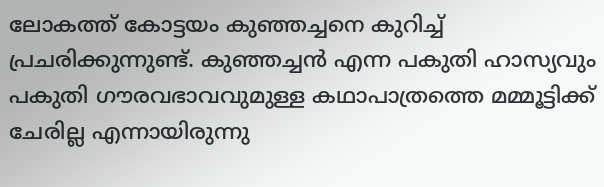ലോകത്ത് കോട്ടയം കുഞ്ഞച്ചനെ കുറിച്ച് പ്രചരിക്കുന്നുണ്ട്. കുഞ്ഞച്ചൻ എന്ന പകുതി ഹാസ്യവും പകുതി ഗൗരവഭാവവുമുള്ള കഥാപാത്രത്തെ മമ്മൂട്ടിക്ക് ചേരില്ല എന്നായിരുന്നു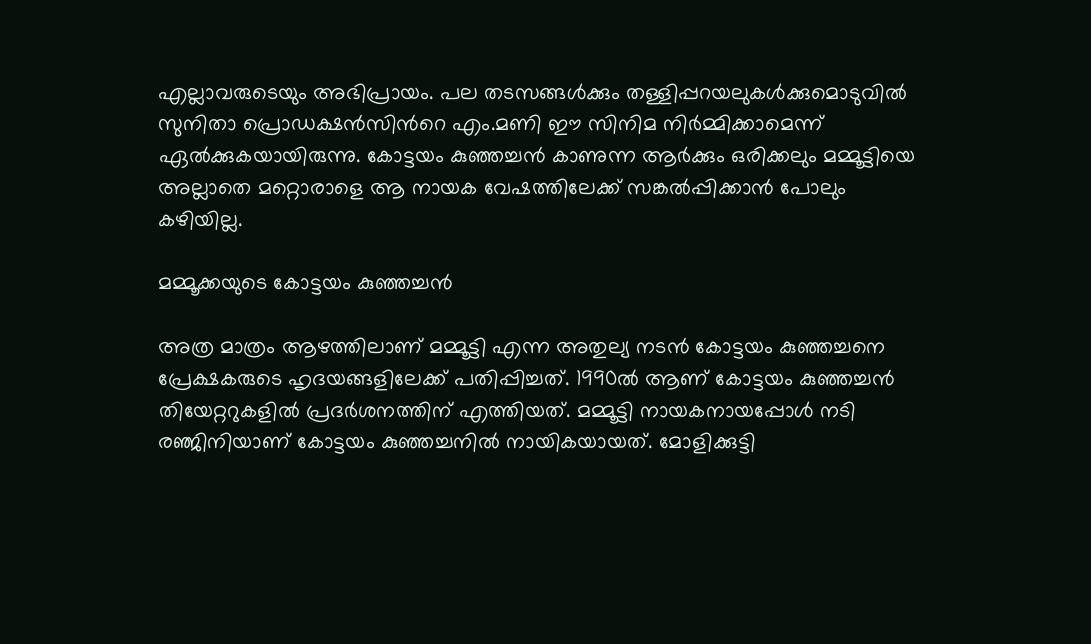എല്ലാവരുടെയും അഭിപ്രായം. പല തടസങ്ങൾക്കും തള്ളിപ്പറയലുകൾക്കുമൊടുവിൽ സുനിതാ പ്രൊഡക്ഷൻസിൻറെ എം.മണി ഈ സിനിമ നിർമ്മിക്കാമെന്ന് ഏൽക്കുകയായിരുന്നു. കോട്ടയം കുഞ്ഞച്ചൻ കാണുന്ന ആർക്കും ഒരിക്കലും മമ്മൂട്ടിയെ അല്ലാതെ മറ്റൊരാളെ ആ നായക വേഷത്തിലേക്ക് സങ്കൽപ്പിക്കാൻ‌ പോലും കഴിയില്ല.

മമ്മൂക്കയുടെ കോട്ടയം കുഞ്ഞച്ചൻ

അത്ര മാത്രം ആഴത്തിലാണ് മമ്മൂട്ടി എന്ന അതുല്യ നടൻ കോട്ടയം കുഞ്ഞച്ചനെ പ്രേക്ഷകരുടെ ഹൃദയങ്ങളിലേക്ക് പതിപ്പിച്ചത്. 1990ൽ ആണ് കോട്ടയം കുഞ്ഞച്ചൻ തിയേറ്ററുകളിൽ പ്രദർശനത്തിന് എത്തിയത്. മമ്മൂട്ടി നായകനായപ്പോൾ നടി രഞ്ജിനിയാണ് കോട്ടയം കുഞ്ഞച്ചനിൽ നായികയായത്. മോളിക്കുട്ടി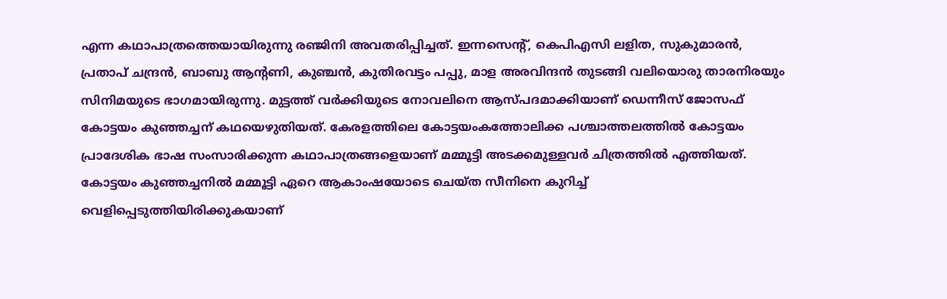എന്ന കഥാപാത്രത്തെയായിരുന്നു രഞ്ജിനി അവതരിപ്പിച്ചത്. ഇന്നസെന്റ്, കെപിഎസി ലളിത, സുകുമാരൻ, പ്രതാപ് ചന്ദ്രൻ, ബാബു ആന്റണി, കുഞ്ചൻ, കുതിരവട്ടം പപ്പു, മാള അരവിന്ദൻ തുടങ്ങി വലിയൊരു താരനിരയും സിനിമയുടെ ഭാഗമായിരുന്നു. മുട്ടത്ത് വർക്കിയുടെ നോവലിനെ ആസ്പദമാക്കിയാണ് ഡെന്നീസ് ജോസഫ് കോട്ടയം കുഞ്ഞച്ചന് കഥയെഴുതിയത്. കേരളത്തിലെ കോട്ടയംകത്തോലിക്ക പശ്ചാത്തലത്തിൽ കോട്ടയം പ്രാദേശിക ഭാഷ സംസാരിക്കുന്ന കഥാപാത്രങ്ങളെയാണ് മമ്മൂട്ടി അടക്കമുള്ളവർ ചിത്രത്തിൽ എത്തിയത്. കോട്ടയം കുഞ്ഞച്ചനിൽ മമ്മൂട്ടി ഏറെ ആകാംഷയോടെ ചെയ്ത സീനിനെ കുറിച്ച് വെളിപ്പെടുത്തിയിരിക്കുകയാണ്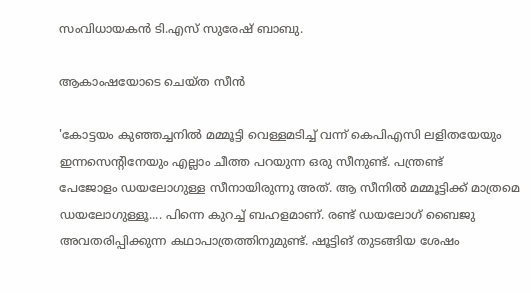സംവിധായകൻ ടി.എസ് സുരേഷ് ബാബു.

ആകാംഷയോടെ ചെയ്ത സീൻ

'കോട്ടയം കുഞ്ഞച്ചനിൽ മമ്മൂട്ടി വെള്ളമടിച്ച് വന്ന് കെപിഎസി ലളിതയേയും ഇന്നസെന്റിനേയും എല്ലാം ചീത്ത പറയുന്ന ഒരു സീനുണ്ട്. പന്ത്രണ്ട് പേജോളം ‍ഡയലോഗുള്ള സീനായിരുന്നു അത്. ആ സീനിൽ‌ മമ്മൂട്ടിക്ക് മാത്രമെ ഡയലോഗുള്ളൂ.... പിന്നെ കുറച്ച് ബഹളമാണ്. രണ്ട് ഡയലോഗ് ബൈജു അവതരിപ്പിക്കുന്ന കഥാപാത്രത്തിനുമുണ്ട്. ഷൂട്ടിങ് തുടങ്ങിയ ശേഷം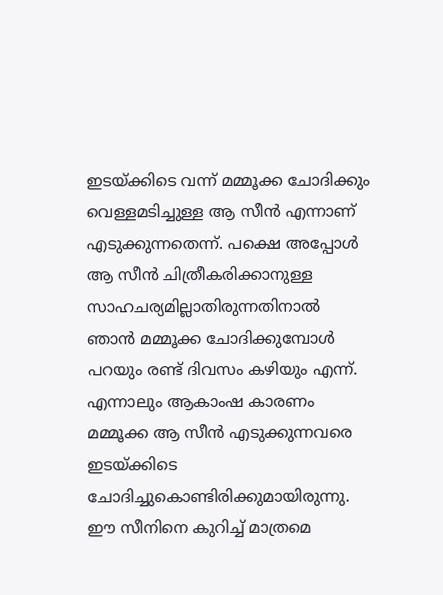ഇടയ്ക്കിടെ വന്ന് മമ്മൂക്ക ചോദിക്കും വെള്ളമടിച്ചുള്ള ആ സീൻ എന്നാണ് എടുക്കുന്നതെന്ന്. പക്ഷെ അപ്പോൾ ആ സീൻ ചിത്രീകരിക്കാനുള്ള സാഹചര്യമില്ലാതിരുന്നതിനാൽ ഞാൻ മമ്മൂക്ക ചോദിക്കുമ്പോൾ പറയും രണ്ട് ദിവസം കഴിയും എന്ന്. എന്നാലും ആകാംഷ കാരണം മമ്മൂക്ക ആ സീൻ എടുക്കുന്നവരെ ഇടയ്ക്കിടെ ചോദിച്ചുകൊണ്ടിരിക്കുമായിരുന്നു. ഈ സീനിനെ കുറിച്ച് മാത്രമെ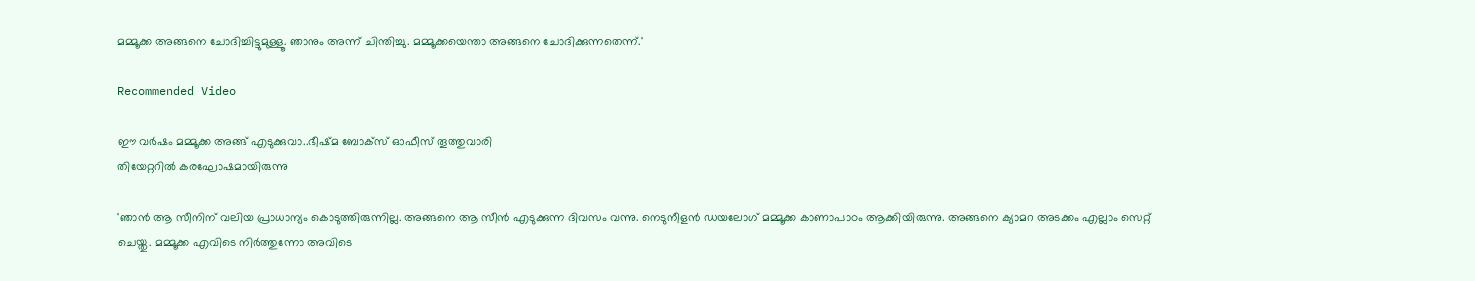മമ്മൂക്ക അങ്ങനെ ചോദിച്ചിട്ടുമുള്ളൂ. ഞാനും അന്ന് ചിന്തിച്ചു. മമ്മൂക്കയെന്താ അങ്ങനെ ചോദിക്കുന്നതെന്ന്.'

Recommended Video

ഈ വർഷം മമ്മൂക്ക അങ്ങ് എടുക്കുവാ..ഭീഷ്മ ബോക്സ് ഓഫീസ് തൂത്തുവാരി
തിയേറ്ററിൽ‌ കരഘോഷമായിരുന്നു

'ഞാൻ ആ സീനിന് വലിയ പ്രാധാന്യം കൊടുത്തിരുന്നില്ല. അങ്ങനെ ആ സീൻ എടുക്കുന്ന ദിവസം വന്നു. നെടുനീളൻ ഡയലോഗ് മമ്മൂക്ക കാണാപാഠം ആക്കിയിരുന്നു. അങ്ങനെ ക്യാമറ അടക്കം എല്ലാം സെറ്റ് ചെയ്തു. മമ്മൂക്ക എവിടെ നിർത്തുന്നോ അവിടെ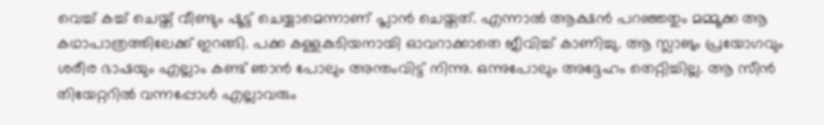വെച്ച് കച്ച് ചെയ്ത് വീണ്ടും ഷൂട്ട് ചെയ്യാമെന്നാണ് പ്ലാൻ ചെയ്തത്. എന്നാൽ ആക്ഷൻ പറഞ്ഞതും മമ്മൂക്ക ആ കഥാപാത്രത്തിലേക്ക് ഇറങ്ങി. പക്ക കള്ളകുടിയനായി ഓവറാക്കാതെ ജീവിച്ച് കാണിച്ചു. ആ സ്ലാങും പ്രയോഗവും ശരീര ഭാഷയും എല്ലാം കണ്ട് ഞാൻ പോലും അന്തംവിട്ട് നിന്നു. ഒന്നുപോലും അദ്ദേഹം തെറ്റിച്ചില്ല. ആ സീൻ തിയേറ്ററിൽ വന്നപ്പോൾ എല്ലാവരും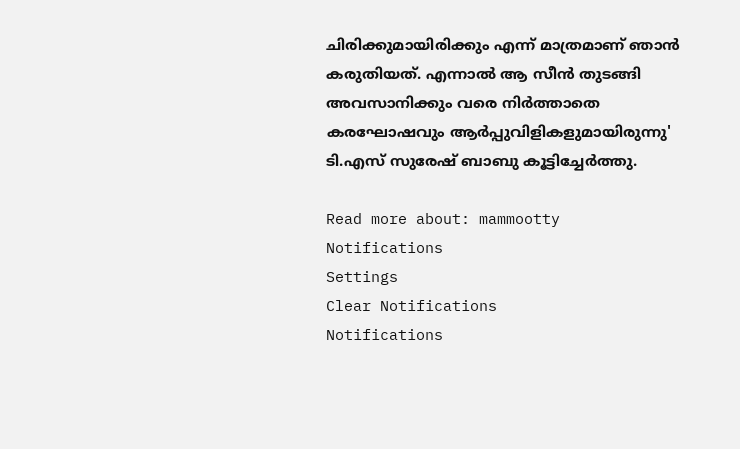ചിരിക്കുമായിരിക്കും എന്ന് മാത്രമാണ് ഞാൻ കരുതിയത്. എന്നാൽ ആ സീൻ തുടങ്ങി അവസാനിക്കും വരെ നിർത്താതെ കരഘോഷവും ആർപ്പുവിളികളുമായിരുന്നു' ടി.എസ് സുരേഷ് ബാബു കൂട്ടിച്ചേർത്തു.

Read more about: mammootty
Notifications
Settings
Clear Notifications
Notifications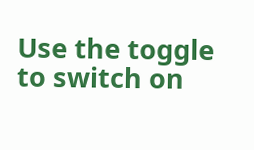Use the toggle to switch on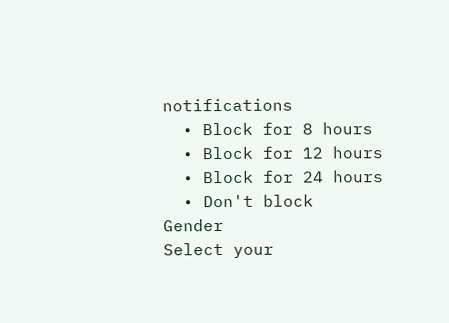notifications
  • Block for 8 hours
  • Block for 12 hours
  • Block for 24 hours
  • Don't block
Gender
Select your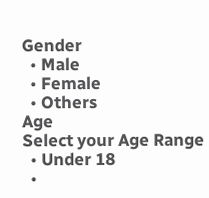Gender
  • Male
  • Female
  • Others
Age
Select your Age Range
  • Under 18
  •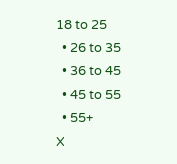18 to 25
  • 26 to 35
  • 36 to 45
  • 45 to 55
  • 55+
X